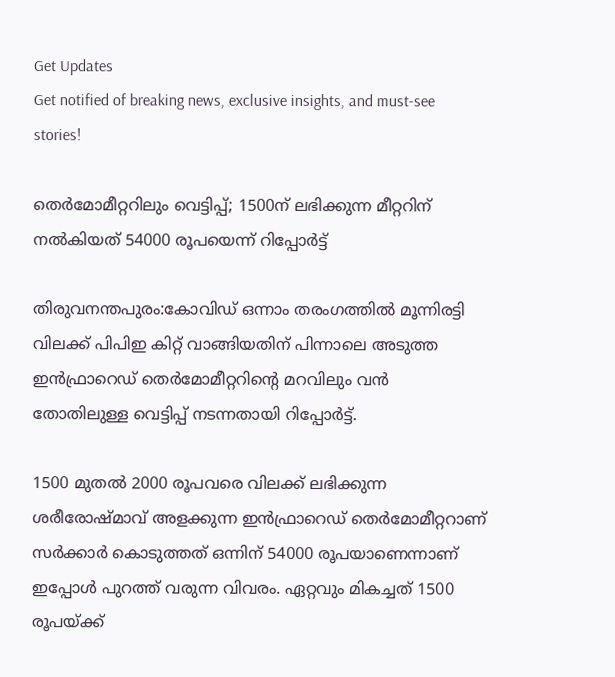Get Updates
Get notified of breaking news, exclusive insights, and must-see stories!

തെര്‍മോമീറ്ററിലും വെട്ടിപ്പ്; 1500ന് ലഭിക്കുന്ന മീറ്ററിന് നല്‍കിയത് 54000 രൂപയെന്ന് റിപ്പോര്‍ട്ട്

തിരുവനന്തപുരം:കോവിഡ് ഒന്നാം തരംഗത്തില്‍ മൂന്നിരട്ടി വിലക്ക് പിപിഇ കിറ്റ് വാങ്ങിയതിന് പിന്നാലെ അടുത്ത ഇന്‍ഫ്രാറെഡ് തെര്‍മോമീറ്ററിന്റെ മറവിലും വന്‍ തോതിലുള്ള വെട്ടിപ്പ് നടന്നതായി റിപ്പോര്‍ട്ട്.

1500 മുതല്‍ 2000 രൂപവരെ വിലക്ക് ലഭിക്കുന്ന ശരീരോഷ്മാവ് അളക്കുന്ന ഇന്‍ഫ്രാറെഡ് തെര്‍മോമീറ്ററാണ് സര്‍ക്കാര്‍ കൊടുത്തത് ഒന്നിന് 54000 രൂപയാണെന്നാണ് ഇപ്പോള്‍ പുറത്ത് വരുന്ന വിവരം. ഏറ്റവും മികച്ചത് 1500 രൂപയ്ക്ക്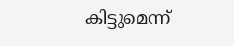കിട്ടുമെന്ന്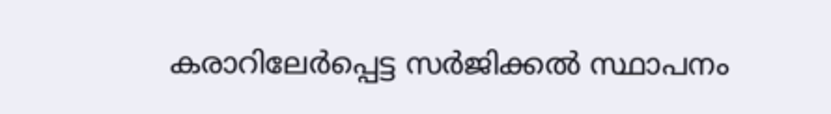കരാറിലേര്‍പ്പെട്ട സര്‍ജിക്കല്‍ സ്ഥാപനം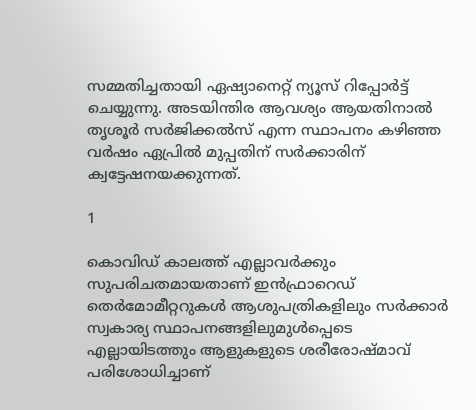സമ്മതിച്ചതായി ഏഷ്യാനെറ്റ് ന്യൂസ് റിപ്പോര്‍ട്ട് ചെയ്യുന്നു. അടയിന്തിര ആവശ്യം ആയതിനാല്‍ തൃശൂര്‍ സര്‍ജിക്കല്‍സ് എന്ന സ്ഥാപനം കഴിഞ്ഞ വര്‍ഷം ഏപ്രില്‍ മുപ്പതിന് സര്‍ക്കാരിന് ക്വട്ടേഷനയക്കുന്നത്.

1

കൊവിഡ് കാലത്ത് എല്ലാവര്‍ക്കും സുപരിചതമായതാണ് ഇന്‍ഫ്രാറെഡ് തെര്‍മോമീറ്ററുകള്‍ ആശുപത്രികളിലും സര്‍ക്കാര്‍ സ്വകാര്യ സ്ഥാപനങ്ങളിലുമുള്‍പ്പെടെ എല്ലായിടത്തും ആളുകളുടെ ശരീരോഷ്മാവ് പരിശോധിച്ചാണ്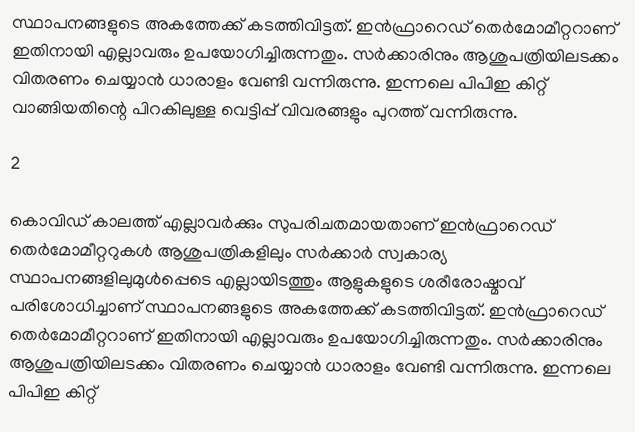സ്ഥാപനങ്ങളുടെ അകത്തേക്ക് കടത്തിവിട്ടത്. ഇന്‍ഫ്രാറെഡ് തെര്‍മോമീറ്ററാണ് ഇതിനായി എല്ലാവരും ഉപയോഗിച്ചിരുന്നതും. സര്‍ക്കാരിനും ആശുപത്രിയിലടക്കം വിതരണം ചെയ്യാന്‍ ധാരാളം വേണ്ടി വന്നിരുന്നു. ഇന്നലെ പിപിഇ കിറ്റ് വാങ്ങിയതിന്റെ പിറകിലുള്ള വെട്ടിപ്പ് വിവരങ്ങളും പുറത്ത് വന്നിരുന്നു.

2

കൊവിഡ് കാലത്ത് എല്ലാവര്‍ക്കും സുപരിചതമായതാണ് ഇന്‍ഫ്രാറെഡ് തെര്‍മോമീറ്ററുകള്‍ ആശുപത്രികളിലും സര്‍ക്കാര്‍ സ്വകാര്യ സ്ഥാപനങ്ങളിലുമുള്‍പ്പെടെ എല്ലായിടത്തും ആളുകളുടെ ശരീരോഷ്മാവ് പരിശോധിച്ചാണ് സ്ഥാപനങ്ങളുടെ അകത്തേക്ക് കടത്തിവിട്ടത്. ഇന്‍ഫ്രാറെഡ് തെര്‍മോമീറ്ററാണ് ഇതിനായി എല്ലാവരും ഉപയോഗിച്ചിരുന്നതും. സര്‍ക്കാരിനും ആശുപത്രിയിലടക്കം വിതരണം ചെയ്യാന്‍ ധാരാളം വേണ്ടി വന്നിരുന്നു. ഇന്നലെ പിപിഇ കിറ്റ്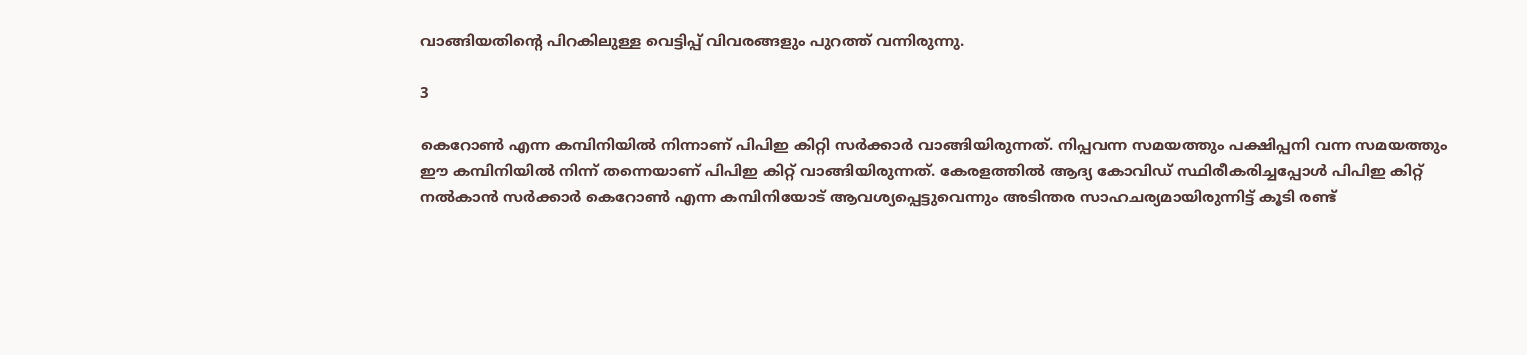വാങ്ങിയതിന്റെ പിറകിലുള്ള വെട്ടിപ്പ് വിവരങ്ങളും പുറത്ത് വന്നിരുന്നു.

3

കെറോണ്‍ എന്ന കമ്പിനിയില്‍ നിന്നാണ് പിപിഇ കിറ്റി സര്‍ക്കാര്‍ വാങ്ങിയിരുന്നത്. നിപ്പവന്ന സമയത്തും പക്ഷിപ്പനി വന്ന സമയത്തും ഈ കമ്പിനിയില്‍ നിന്ന് തന്നെയാണ് പിപിഇ കിറ്റ് വാങ്ങിയിരുന്നത്. കേരളത്തില്‍ ആദ്യ കോവിഡ് സ്ഥിരീകരിച്ചപ്പോള്‍ പിപിഇ കിറ്റ് നല്‍കാന്‍ സര്‍ക്കാര്‍ കെറോണ്‍ എന്ന കമ്പിനിയോട് ആവശ്യപ്പെട്ടുവെന്നും അടിന്തര സാഹചര്യമായിരുന്നിട്ട് കൂടി രണ്ട്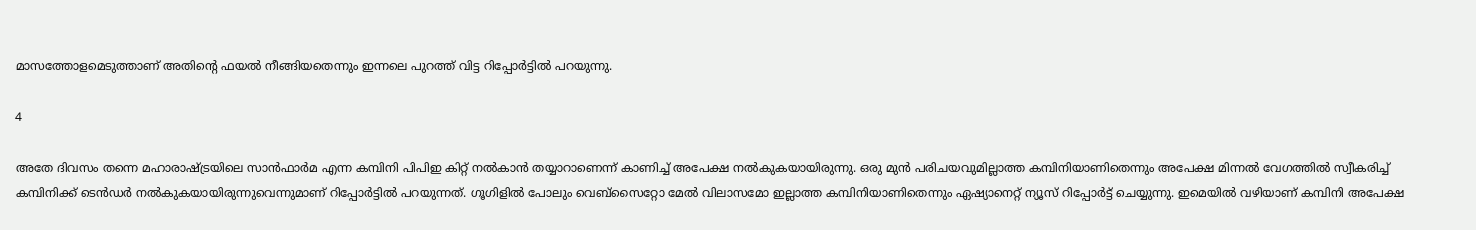മാസത്തോളമെടുത്താണ് അതിന്റെ ഫയല്‍ നീങ്ങിയതെന്നും ഇന്നലെ പുറത്ത് വിട്ട റിപ്പോര്‍ട്ടില്‍ പറയുന്നു.

4

അതേ ദിവസം തന്നെ മഹാരാഷ്ട്രയിലെ സാന്‍ഫാര്‍മ എന്ന കമ്പിനി പിപിഇ കിറ്റ് നല്‍കാന്‍ തയ്യാറാണെന്ന് കാണിച്ച് അപേക്ഷ നല്‍കുകയായിരുന്നു. ഒരു മുന്‍ പരിചയവുമില്ലാത്ത കമ്പിനിയാണിതെന്നും അപേക്ഷ മിന്നല്‍ വേഗത്തില്‍ സ്വീകരിച്ച് കമ്പിനിക്ക് ടെന്‍ഡര്‍ നല്‍കുകയായിരുന്നുവെന്നുമാണ് റിപ്പോര്‍ട്ടില്‍ പറയുന്നത്. ഗൂഗിളില്‍ പോലും വെബ്‌സൈറ്റോ മേല്‍ വിലാസമോ ഇല്ലാത്ത കമ്പിനിയാണിതെന്നും ഏഷ്യാനെറ്റ് ന്യൂസ് റിപ്പോര്‍ട്ട് ചെയ്യുന്നു. ഇമെയില്‍ വഴിയാണ് കമ്പിനി അപേക്ഷ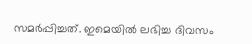സമര്‍പ്പിച്ചത്. ഇമെയില്‍ ലഭിച്ച ദിവസം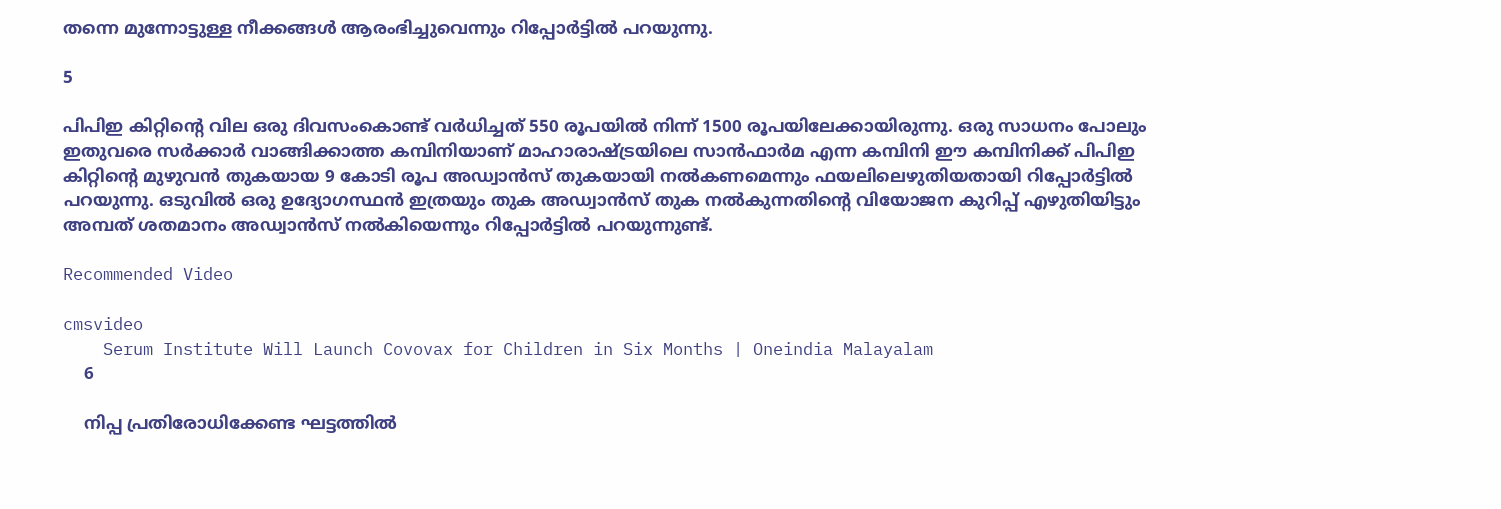തന്നെ മുന്നോട്ടുള്ള നീക്കങ്ങള്‍ ആരംഭിച്ചുവെന്നും റിപ്പോര്‍ട്ടില്‍ പറയുന്നു.

5

പിപിഇ കിറ്റിന്റെ വില ഒരു ദിവസംകൊണ്ട് വര്‍ധിച്ചത് 550 രൂപയില്‍ നിന്ന് 1500 രൂപയിലേക്കായിരുന്നു. ഒരു സാധനം പോലും ഇതുവരെ സര്‍ക്കാര്‍ വാങ്ങിക്കാത്ത കമ്പിനിയാണ് മാഹാരാഷ്ട്രയിലെ സാന്‍ഫാര്‍മ എന്ന കമ്പിനി ഈ കമ്പിനിക്ക് പിപിഇ കിറ്റിന്റെ മുഴുവന്‍ തുകയായ 9 കോടി രൂപ അഡ്വാന്‍സ് തുകയായി നല്‍കണമെന്നും ഫയലിലെഴുതിയതായി റിപ്പോര്‍ട്ടില്‍ പറയുന്നു. ഒടുവില്‍ ഒരു ഉദ്യോഗസ്ഥന്‍ ഇത്രയും തുക അഡ്വാന്‍സ് തുക നല്‍കുന്നതിന്റെ വിയോജന കുറിപ്പ് എഴുതിയിട്ടും അമ്പത് ശതമാനം അഡ്വാന്‍സ് നല്‍കിയെന്നും റിപ്പോര്‍ട്ടില്‍ പറയുന്നുണ്ട്.

Recommended Video

cmsvideo
    Serum Institute Will Launch Covovax for Children in Six Months | Oneindia Malayalam
    6

    നിപ്പ പ്രതിരോധിക്കേണ്ട ഘട്ടത്തില്‍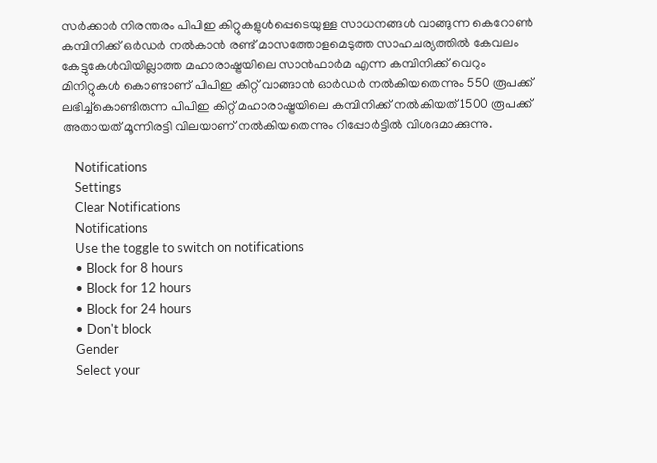സര്‍ക്കാര്‍ നിരന്തരം പിപിഇ കിറ്റുകളുള്‍പ്പെടെയുള്ള സാധനങ്ങള്‍ വാങ്ങുന്ന കെറോണ്‍ കമ്പിനിക്ക് ഒര്‍ഡര്‍ നല്‍കാന്‍ രണ്ട് മാസത്തോളമെടുത്ത സാഹചര്യത്തില്‍ കേവലം കേട്ടുകേള്‍വിയില്ലാത്ത മഹാരാഷ്ട്രയിലെ സാന്‍ഫാര്‍മ എന്ന കമ്പിനിക്ക് വെറും മിനിറ്റുകള്‍ കൊണ്ടാണ് പിപിഇ കിറ്റ് വാങ്ങാന്‍ ഓര്‍ഡര്‍ നല്‍കിയതെന്നും 550 രൂപക്ക് ലഭിച്ച്‌കൊണ്ടിരുന്ന പിപിഇ കിറ്റ് മഹാരാഷ്ട്രയിലെ കമ്പിനിക്ക് നല്‍കിയത് 1500 രൂപക്ക് അതായത് മൂന്നിരട്ടി വിലയാണ് നല്‍കിയതെന്നും റിപ്പോര്‍ട്ടില്‍ വിശദമാക്കുന്നു.

    Notifications
    Settings
    Clear Notifications
    Notifications
    Use the toggle to switch on notifications
    • Block for 8 hours
    • Block for 12 hours
    • Block for 24 hours
    • Don't block
    Gender
    Select your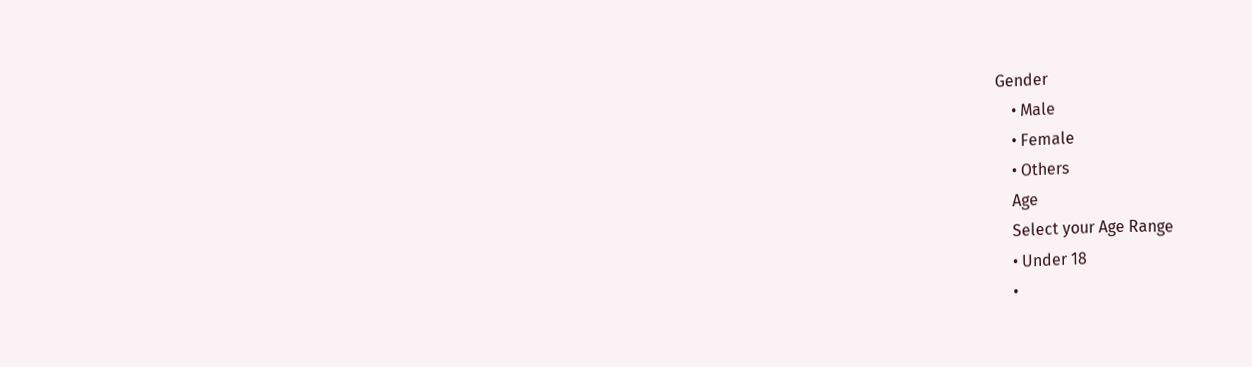Gender
    • Male
    • Female
    • Others
    Age
    Select your Age Range
    • Under 18
    •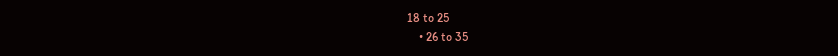18 to 25
    • 26 to 35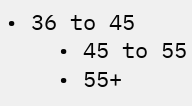• 36 to 45
    • 45 to 55
    • 55+